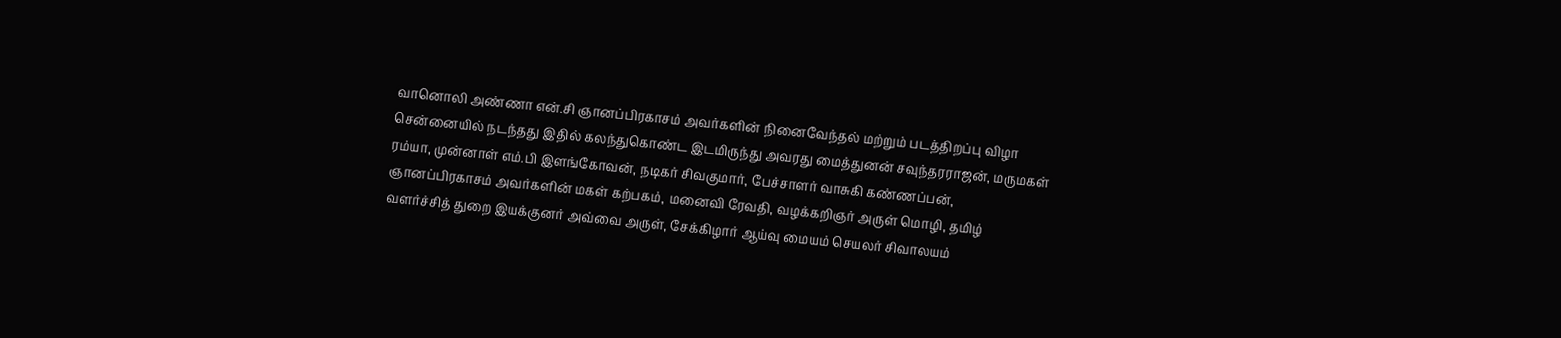வானொலி அண்ணா என்.சி ஞானப்பிரகாசம் அவர்களின் நினைவேந்தல் மற்றும் படத்திறப்பு விழா சென்னையில் நடந்தது இதில் கலந்துகொண்ட இடமிருந்து அவரது மைத்துனன் சவுந்தரராஜன், மருமகள் ரம்யா, முன்னாள் எம்.பி இளங்கோவன், நடிகர் சிவகுமார், பேச்சாளர் வாசுகி கண்ணப்பன், ஞானப்பிரகாசம் அவர்களின் மகள் கற்பகம், மனைவி ரேவதி, வழக்கறிஞர் அருள் மொழி, தமிழ் வளர்ச்சித் துறை இயக்குனர் அவ்வை அருள், சேக்கிழார் ஆய்வு மையம் செயலர் சிவாலயம்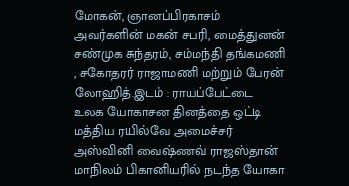மோகன், ஞானப்பிரகாசம் அவர்களின் மகன் சபரி, மைத்துனன் சண்முக சுந்தரம், சம்மந்தி தங்கமணி , சகோதரர் ராஜாமணி மற்றும் பேரன் லோஹித்.இடம் : ராயப்பேட்டை
உலக யோகாசன தினத்தை ஒட்டி மத்திய ரயில்வே அமைச்சர் அஸ்வினி வைஷ்ணவ் ராஜஸ்தான் மாநிலம் பிகானியரில் நடந்த யோகா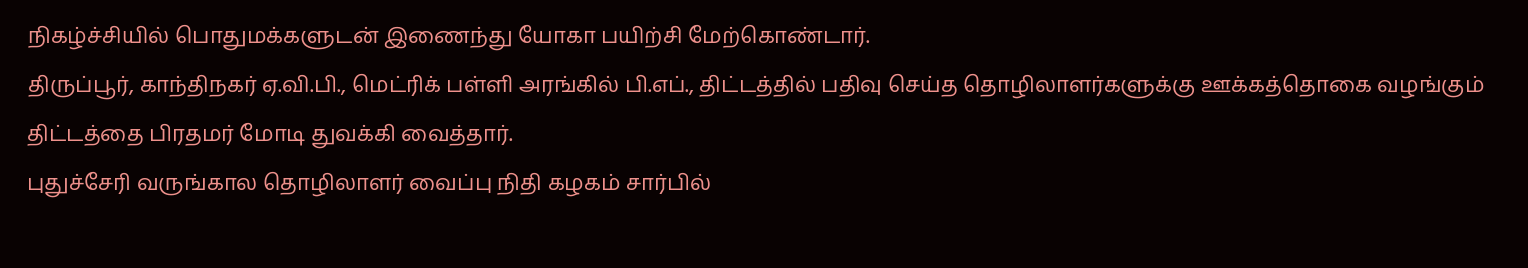நிகழ்ச்சியில் பொதுமக்களுடன் இணைந்து யோகா பயிற்சி மேற்கொண்டார்.
திருப்பூர், காந்திநகர் ஏ.வி.பி., மெட்ரிக் பள்ளி அரங்கில் பி.எப்., திட்டத்தில் பதிவு செய்த தொழிலாளர்களுக்கு ஊக்கத்தொகை வழங்கும் திட்டத்தை பிரதமர் மோடி துவக்கி வைத்தார்.
புதுச்சேரி வருங்கால தொழிலாளர் வைப்பு நிதி கழகம் சார்பில்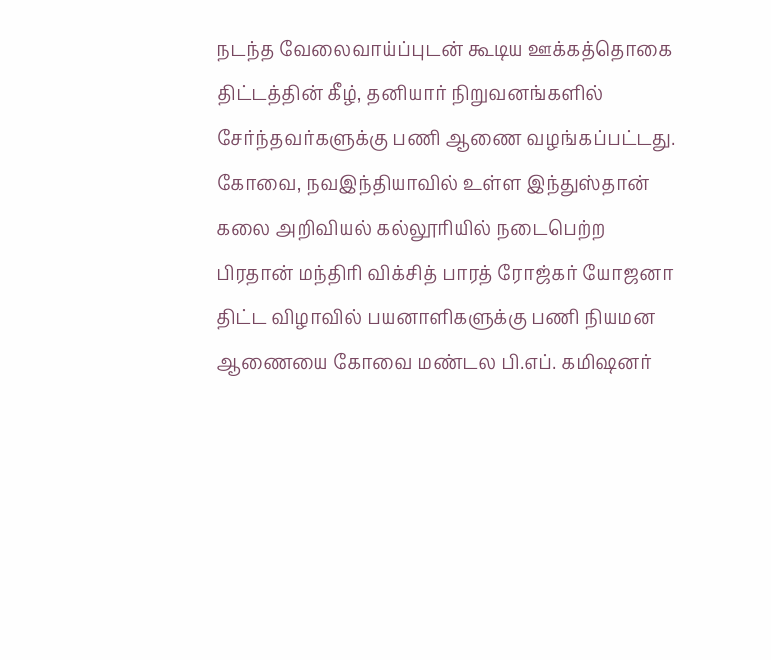நடந்த வேலைவாய்ப்புடன் கூடிய ஊக்கத்தொகை திட்டத்தின் கீழ், தனியார் நிறுவனங்களில் சேர்ந்தவர்களுக்கு பணி ஆணை வழங்கப்பட்டது.
கோவை, நவஇந்தியாவில் உள்ள இந்துஸ்தான் கலை அறிவியல் கல்லூரியில் நடைபெற்ற பிரதான் மந்திரி விக்சித் பாரத் ரோஜ்கர் யோஜனா திட்ட விழாவில் பயனாளிகளுக்கு பணி நியமன ஆணையை கோவை மண்டல பி.எப். கமிஷனர்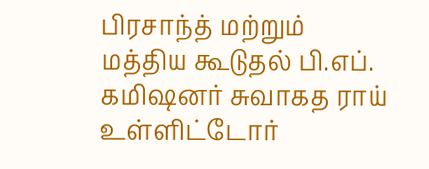பிரசாந்த் மற்றும் மத்திய கூடுதல் பி.எப். கமிஷனர் சுவாகத ராய் உள்ளிட்டோர்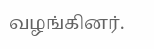வழங்கினர்.